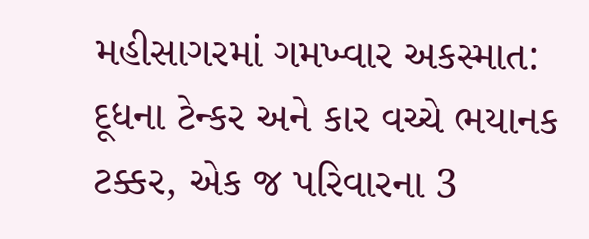મહીસાગરમાં ગમખ્વાર અકસ્માત: દૂધના ટેન્કર અને કાર વચ્ચે ભયાનક ટક્કર, એક જ પરિવારના 3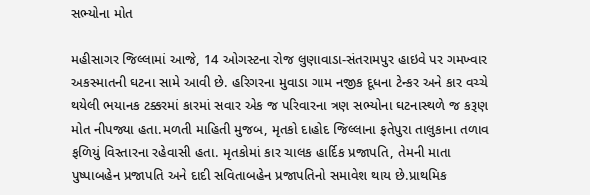સભ્યોના મોત

મહીસાગર જિલ્લામાં આજે, 14 ઓગસ્ટના રોજ લુણાવાડા-સંતરામપુર હાઇવે પર ગમખ્વાર અકસ્માતની ઘટના સામે આવી છે. હરિગરના મુવાડા ગામ નજીક દૂધના ટેન્કર અને કાર વચ્ચે થયેલી ભયાનક ટક્કરમાં કારમાં સવાર એક જ પરિવારના ત્રણ સભ્યોના ઘટનાસ્થળે જ કરૂણ મોત નીપજ્યા હતા.મળતી માહિતી મુજબ, મૃતકો દાહોદ જિલ્લાના ફતેપુરા તાલુકાના તળાવ ફળિયું વિસ્તારના રહેવાસી હતા. મૃતકોમાં કાર ચાલક હાર્દિક પ્રજાપતિ, તેમની માતા પુષ્પાબહેન પ્રજાપતિ અને દાદી સવિતાબહેન પ્રજાપતિનો સમાવેશ થાય છે.પ્રાથમિક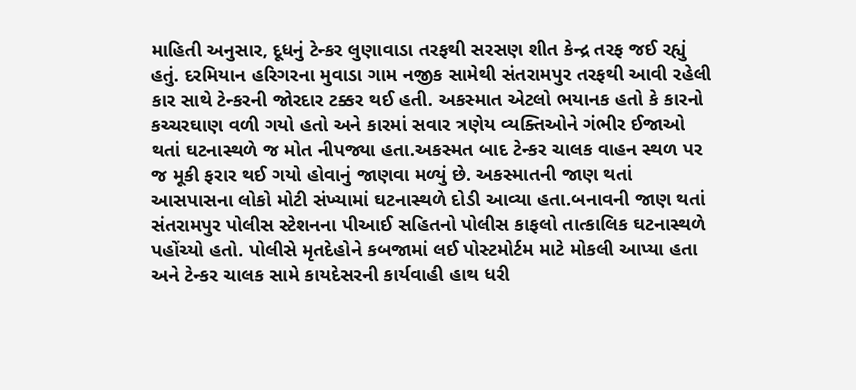માહિતી અનુસાર, દૂધનું ટેન્કર લુણાવાડા તરફથી સરસણ શીત કેન્દ્ર તરફ જઈ રહ્યું હતું. દરમિયાન હરિગરના મુવાડા ગામ નજીક સામેથી સંતરામપુર તરફથી આવી રહેલી કાર સાથે ટેન્કરની જોરદાર ટક્કર થઈ હતી. અકસ્માત એટલો ભયાનક હતો કે કારનો કચ્ચરઘાણ વળી ગયો હતો અને કારમાં સવાર ત્રણેય વ્યક્તિઓને ગંભીર ઈજાઓ થતાં ઘટનાસ્થળે જ મોત નીપજ્યા હતા.અકસ્મત બાદ ટેન્કર ચાલક વાહન સ્થળ પર જ મૂકી ફરાર થઈ ગયો હોવાનું જાણવા મળ્યું છે. અકસ્માતની જાણ થતાં આસપાસના લોકો મોટી સંખ્યામાં ઘટનાસ્થળે દોડી આવ્યા હતા.બનાવની જાણ થતાં સંતરામપુર પોલીસ સ્ટેશનના પીઆઈ સહિતનો પોલીસ કાફલો તાત્કાલિક ઘટનાસ્થળે પહોંચ્યો હતો. પોલીસે મૃતદેહોને કબજામાં લઈ પોસ્ટમોર્ટમ માટે મોકલી આપ્યા હતા અને ટેન્કર ચાલક સામે કાયદેસરની કાર્યવાહી હાથ ધરી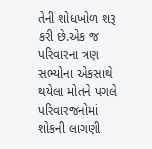તેની શોધખોળ શરૂ કરી છે.એક જ પરિવારના ત્રણ સભ્યોના એકસાથે થયેલા મોતને પગલે પરિવારજનોમાં શોકની લાગણી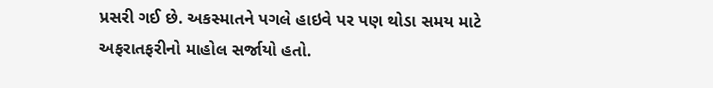પ્રસરી ગઈ છે. અકસ્માતને પગલે હાઇવે પર પણ થોડા સમય માટે અફરાતફરીનો માહોલ સર્જાયો હતો.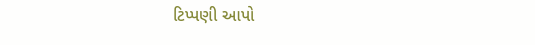ટિપ્પણી આપો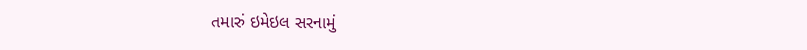તમારું ઇમેઇલ સરનામું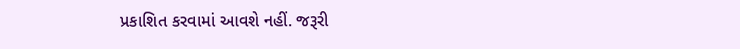પ્રકાશિત કરવામાં આવશે નહીં. જરૂરી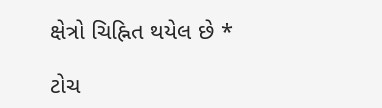ક્ષેત્રો ચિહ્નિત થયેલ છે *

ટોચ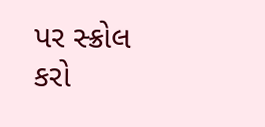પર સ્ક્રોલ કરો